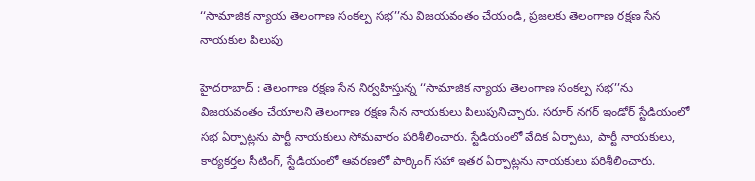‘‘సామాజిక న్యాయ తెలంగాణ సంకల్ప సభ’’ను విజయవంతం చేయండి, ప్రజలకు తెలంగాణ రక్షణ సేన నాయకుల పిలుపు

హైదరాబాద్ : తెలంగాణ రక్షణ సేన నిర్వహిస్తున్న ‘‘సామాజిక న్యాయ తెలంగాణ సంకల్ప సభ’’ను విజయవంతం చేయాలని తెలంగాణ రక్షణ సేన నాయకులు పిలుపునిచ్చారు. సరూర్ నగర్ ఇండోర్ స్టేడియంలో సభ ఏర్పాట్లను పార్టీ నాయకులు సోమవారం పరిశీలించారు. స్టేడియంలో వేదిక ఏర్పాటు, పార్టీ నాయకులు, కార్యకర్తల సీటింగ్, స్టేడియంలో ఆవరణలో పార్కింగ్ సహా ఇతర ఏర్పాట్లను నాయకులు పరిశీలించారు.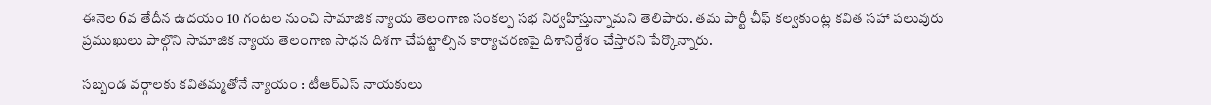ఈనెల 6వ తేదీన ఉదయం 10 గంటల నుంచి సామాజిక న్యాయ తెలంగాణ సంకల్ప సభ నిర్వహిస్తున్నామని తెలిపారు. తమ పార్టీ చీఫ్ కల్వకుంట్ల కవిత సహా పలువురు ప్రముఖులు పాల్గొని సామాజిక న్యాయ తెలంగాణ సాధన దిశగా చేపట్టాల్సిన కార్యాచరణపై దిశానిర్దేశం చేస్తారని పేర్కొన్నారు.

సబ్బండ వర్గాలకు కవితమ్మతోనే న్యాయం : టీఆర్ఎస్ నాయకులు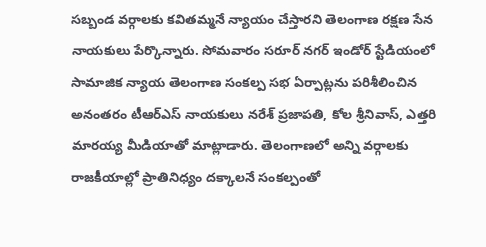సబ్బండ వర్గాలకు కవితమ్మనే న్యాయం చేస్తారని తెలంగాణ రక్షణ సేన నాయకులు పేర్కొన్నారు. సోమవారం సరూర్ నగర్ ఇండోర్ స్టేడియంలో సామాజిక న్యాయ తెలంగాణ సంకల్ప సభ ఏర్పాట్లను పరిశీలించిన అనంతరం టీఆర్ఎస్ నాయకులు నరేశ్ ప్రజాపతి, కోల శ్రీనివాస్, ఎత్తరి మారయ్య మీడియాతో మాట్లాడారు. తెలంగాణలో అన్ని వర్గాలకు రాజకీయాల్లో ప్రాతినిధ్యం దక్కాలనే సంకల్పంతో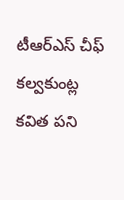టీఆర్ఎస్ చీఫ్ కల్వకుంట్ల కవిత పని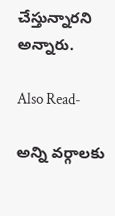చేస్తున్నారని అన్నారు.

Also Read-

అన్ని వర్గాలకు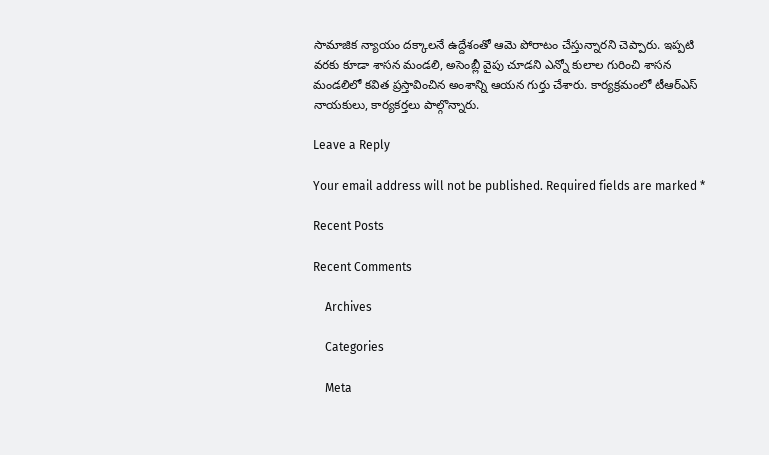సామాజిక న్యాయం దక్కాలనే ఉద్దేశంతో ఆమె పోరాటం చేస్తున్నారని చెప్పారు. ఇప్పటి వరకు కూడా శాసన మండలి, అసెంబ్లీ వైపు చూడని ఎన్నో కులాల గురించి శాసన మండలిలో కవిత ప్రస్తావించిన అంశాన్ని ఆయన గుర్తు చేశారు. కార్యక్రమంలో టీఆర్ఎస్ నాయకులు, కార్యకర్తలు పాల్గొన్నారు.

Leave a Reply

Your email address will not be published. Required fields are marked *

Recent Posts

Recent Comments

    Archives

    Categories

    Meta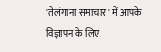'तेलंगाना समाचार' में आपके विज्ञापन के लिए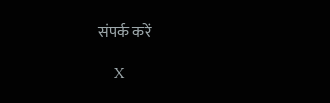संपर्क करें

    X